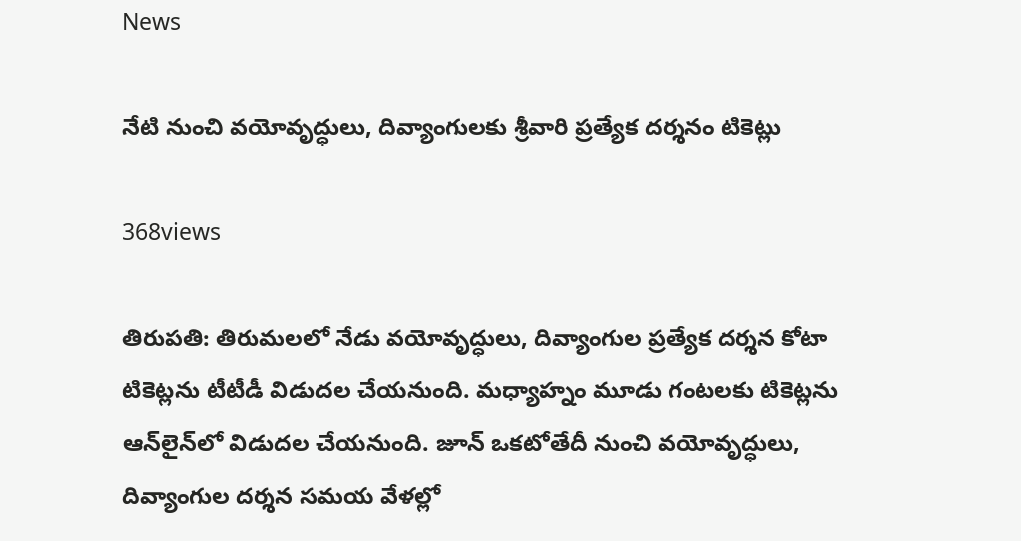News

నేటి నుంచి వయోవృద్ధులు, దివ్యాంగులకు శ్రీవారి ప్రత్యేక దర్శనం టికెట్లు

368views

తిరుప‌తి: తిరుమలలో నేడు వయోవృద్ధులు, దివ్యాంగుల ప్రత్యేక దర్శన కోటా టికెట్లను టీటీడీ విడుదల చేయనుంది. మధ్యాహ్నం మూడు గంటలకు టికెట్లను ఆన్‌లైన్‌లో విడుదల చేయనుంది. జూన్ ఒక‌టోతేదీ నుంచి వయోవృద్ధులు, దివ్యాంగుల దర్శన సమయ వేళల్లో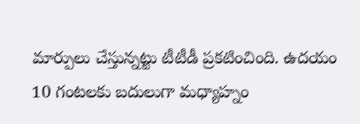మార్పులు చేస్తున్నట్టు టీటీడీ ప్రకటించింది. ఉదయం 10 గంటలకు బదులుగా మధ్యాహ్నం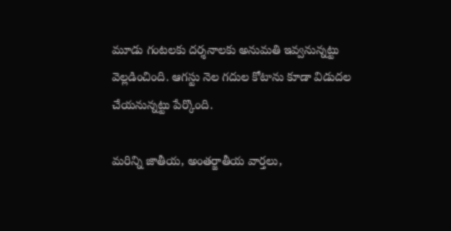మూడు గంటలకు దర్శనాలకు అనుమతి ఇవ్వనున్నట్టు వెల్లడించింది. ఆగస్టు నెల గదుల కోటాను కూడా విడుదల చేయనున్నట్టు పేర్కొంది.

మరిన్ని జాతీయ, అంతర్జాతీయ వార్తలు,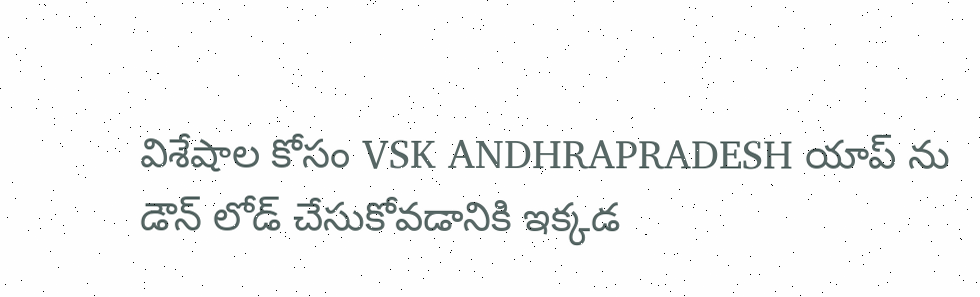విశేషాల కోసం VSK ANDHRAPRADESH యాప్ ను డౌన్ లోడ్ చేసుకోవడానికి ఇక్కడ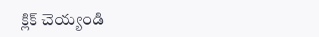క్లిక్ చెయ్యండి